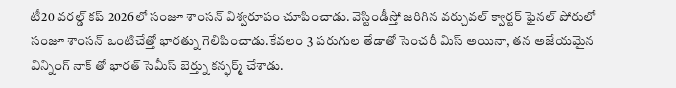టీ20 వరల్డ్ కప్ 2026లో సంజూ శాంసన్ విశ్వరూపం చూపించాడు. వెస్టిండీస్తో జరిగిన వర్చువల్ క్వార్టర్ ఫైనల్ పోరులో సంజూ శాంసన్ ఒంటిచేత్తో భారత్ను గెలిపించాడు.కేవలం 3 పరుగుల తేడాతో సెంచరీ మిస్ అయినా, తన అజేయమైన విన్నింగ్ నాక్ తో భారత్ సెమీస్ బెర్త్ను కన్ఫర్మ్ చేశాడు.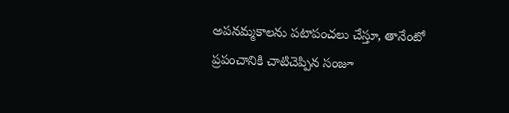అపనమ్మకాలను పటాపంచలు చేస్తూ, తానేంటో ప్రపంచానికి చాటిచెప్పిన సంజూ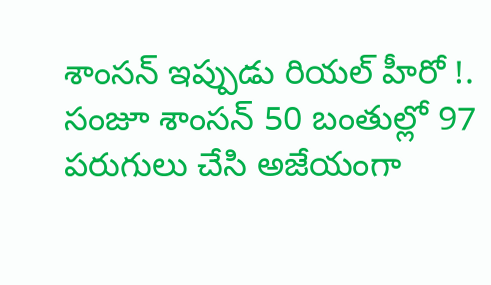శాంసన్ ఇప్పుడు రియల్ హీరో !. సంజూ శాంసన్ 50 బంతుల్లో 97 పరుగులు చేసి అజేయంగా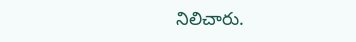నిలిచారు.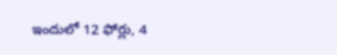ఇందులో 12 ఫోర్లు, 4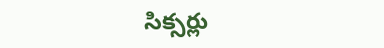సిక్సర్లు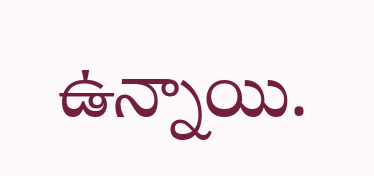ఉన్నాయి.